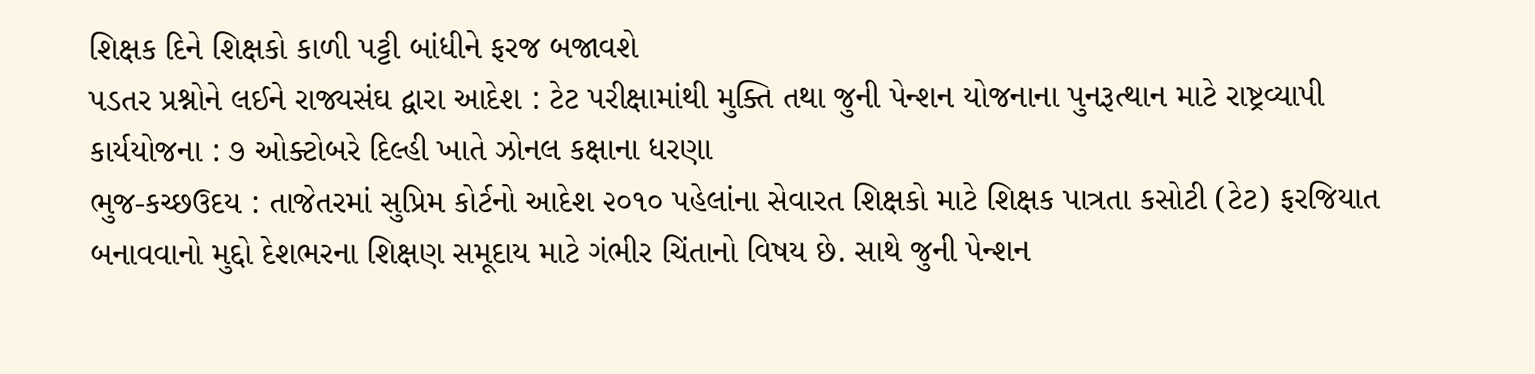શિક્ષક દિને શિક્ષકો કાળી પટ્ટી બાંધીને ફરજ બજાવશે
પડતર પ્રશ્નોને લઈને રાજ્યસંઘ દ્વારા આદેશ : ટેટ પરીક્ષામાંથી મુક્તિ તથા જુની પેન્શન યોજનાના પુનરૂત્થાન માટે રાષ્ટ્રવ્યાપી કાર્યયોજના : ૭ ઓક્ટોબરે દિલ્હી ખાતે ઝોનલ કક્ષાના ધરણા
ભુજ-કચ્છઉદય : તાજેતરમાં સુપ્રિમ કોર્ટનો આદેશ ૨૦૧૦ પહેલાંના સેવારત શિક્ષકો માટે શિક્ષક પાત્રતા કસોટી (ટેટ) ફરજિયાત બનાવવાનો મુદ્દો દેશભરના શિક્ષણ સમૂદાય માટે ગંભીર ચિંતાનો વિષય છે. સાથે જુની પેન્શન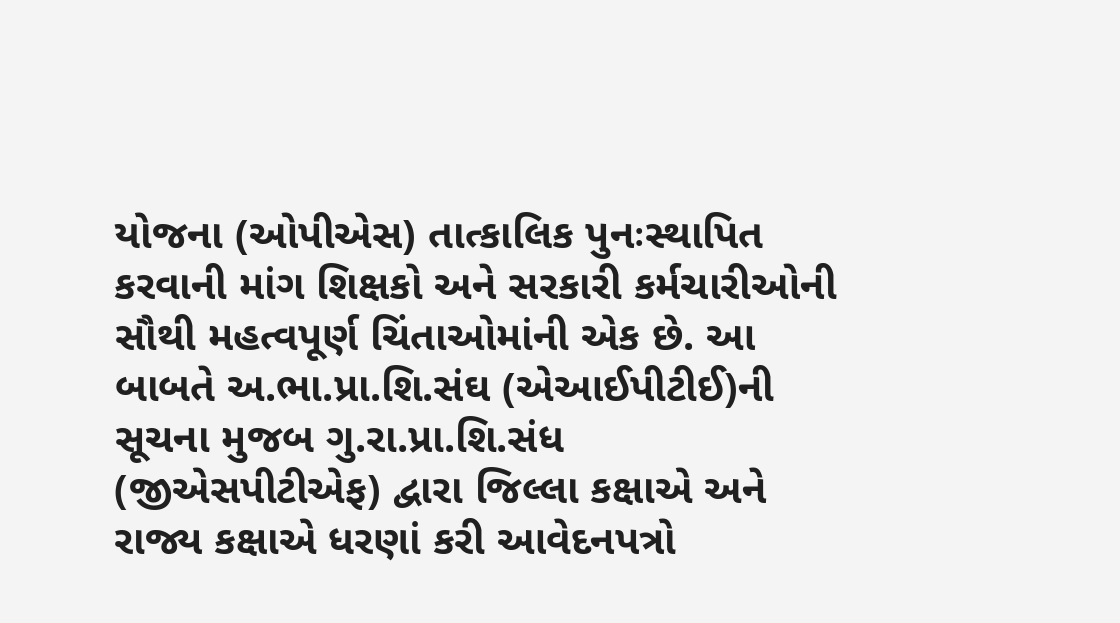યોજના (ઓપીએસ) તાત્કાલિક પુનઃસ્થાપિત કરવાની માંગ શિક્ષકો અને સરકારી કર્મચારીઓની સૌથી મહત્વપૂર્ણ ચિંતાઓમાંની એક છે. આ બાબતે અ.ભા.પ્રા.શિ.સંઘ (એઆઈપીટીઈ)ની સૂચના મુજબ ગુ.રા.પ્રા.શિ.સંધ (જીએસપીટીએફ) દ્વારા જિલ્લા કક્ષાએ અને રાજ્ય કક્ષાએ ધરણાં કરી આવેદનપત્રો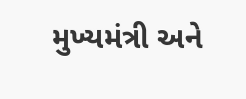મુખ્યમંત્રી અને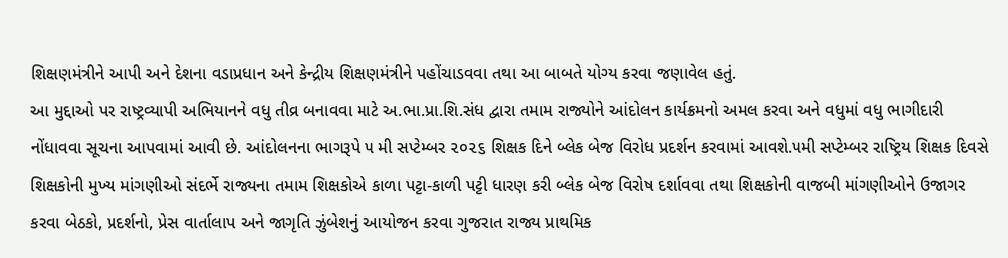શિક્ષણમંત્રીને આપી અને દેશના વડાપ્રધાન અને કેન્દ્રીય શિક્ષણમંત્રીને પહોંચાડવવા તથા આ બાબતે યોગ્ય કરવા જણાવેલ હતું.
આ મુદ્દાઓ પર રાષ્ટ્રવ્યાપી અભિયાનને વધુ તીવ્ર બનાવવા માટે અ.ભા.પ્રા.શિ.સંધ દ્વારા તમામ રાજ્યોને આંદોલન કાર્યક્રમનો અમલ કરવા અને વધુમાં વધુ ભાગીદારી નોંધાવવા સૂચના આપવામાં આવી છે. આંદોલનના ભાગરૂપે ૫ મી સપ્ટેમ્બર ૨૦૨૬ શિક્ષક દિને બ્લેક બેજ વિરોધ પ્રદર્શન કરવામાં આવશે.૫મી સપ્ટેમ્બર રાષ્ટ્રિય શિક્ષક દિવસે શિક્ષકોની મુખ્ય માંગણીઓ સંદર્ભે રાજ્યના તમામ શિક્ષકોએ કાળા પટ્ટા-કાળી પટ્ટી ધારણ કરી બ્લેક બેજ વિરોષ દર્શાવવા તથા શિક્ષકોની વાજબી માંગણીઓને ઉજાગર કરવા બેઠકો, પ્રદર્શનો, પ્રેસ વાર્તાલાપ અને જાગૃતિ ઝુંબેશનું આયોજન કરવા ગુજરાત રાજ્ય પ્રાથમિક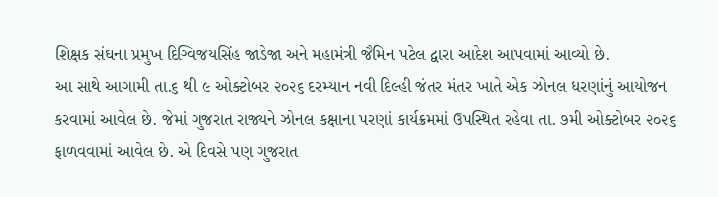શિક્ષક સંઘના પ્રમુખ દિગ્વિજયસિંહ જાડેજા અને મહામંત્રી જૈમિન પટેલ દ્વારા આદેશ આપવામાં આવ્યો છે.
આ સાથે આગામી તા.૬ થી ૯ ઓક્ટોબર ૨૦૨૬ દરમ્યાન નવી દિલ્હી જંતર મંતર ખાતે એક ઝોનલ ધરણાંનું આયોજન કરવામાં આવેલ છે. જેમાં ગુજરાત રાજ્યને ઝોનલ કક્ષાના પરણાં કાર્યક્રમમાં ઉપસ્થિત રહેવા તા. ૭મી ઓક્ટોબર ૨૦૨૬ ફાળવવામાં આવેલ છે. એ દિવસે પણ ગુજરાત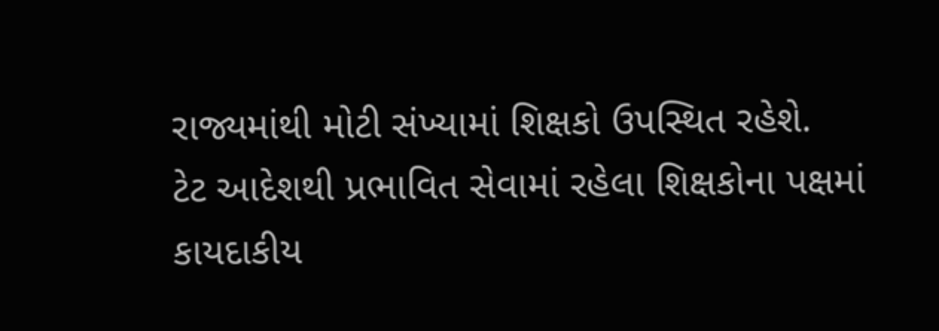રાજ્યમાંથી મોટી સંખ્યામાં શિક્ષકો ઉપસ્થિત રહેશે.
ટેટ આદેશથી પ્રભાવિત સેવામાં રહેલા શિક્ષકોના પક્ષમાં કાયદાકીય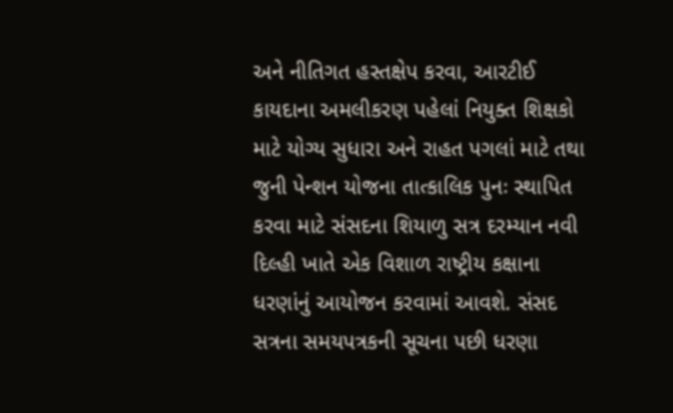અને નીતિગત હસ્તક્ષેપ કરવા, આરટીઈ કાયદાના અમલીકરણ પહેલાં નિયુક્ત શિક્ષકો માટે યોગ્ય સુધારા અને રાહત પગલાં માટે તથા જુની પેન્શન યોજના તાત્કાલિક પુનઃ સ્થાપિત કરવા માટે સંસદના શિયાળુ સત્ર દરમ્યાન નવી દિલ્હી ખાતે એક વિશાળ રાષ્ટ્રીય કક્ષાના ધરણાંનું આયોજન કરવામાં આવશે. સંસદ સત્રના સમયપત્રકની સૂચના પછી ધરણા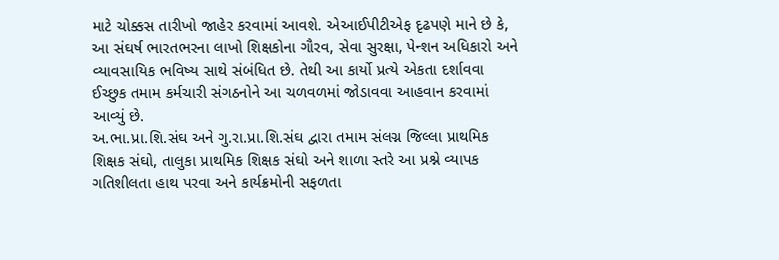માટે ચોક્કસ તારીખો જાહેર કરવામાં આવશે. એઆઈપીટીએફ દૃઢપણે માને છે કે, આ સંઘર્ષ ભારતભરના લાખો શિક્ષકોના ગૌરવ, સેવા સુરક્ષા, પેન્શન અધિકારો અને વ્યાવસાયિક ભવિષ્ય સાથે સંબંધિત છે. તેથી આ કાર્યો પ્રત્યે એકતા દર્શાવવા ઈચ્છુક તમામ કર્મચારી સંગઠનોને આ ચળવળમાં જોડાવવા આહવાન કરવામાં આવ્યું છે.
અ.ભા.પ્રા.શિ.સંઘ અને ગુ.રા.પ્રા.શિ.સંઘ દ્વારા તમામ સંલગ્ન જિલ્લા પ્રાથમિક શિક્ષક સંઘો, તાલુકા પ્રાથમિક શિક્ષક સંઘો અને શાળા સ્તરે આ પ્રશ્ને વ્યાપક ગતિશીલતા હાથ પરવા અને કાર્યક્રમોની સફળતા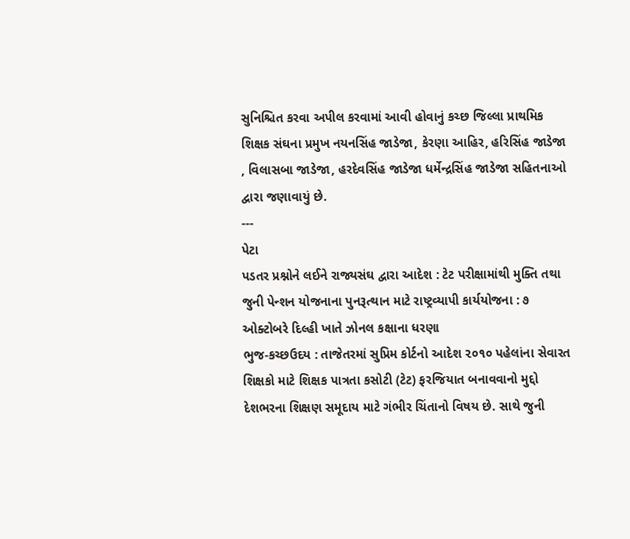સુનિશ્ચિત કરવા અપીલ કરવામાં આવી હોવાનું કચ્છ જિલ્લા પ્રાથમિક શિક્ષક સંઘના પ્રમુખ નયનસિંહ જાડેજા, કેરણા આહિર, હરિસિંહ જાડેજા , વિલાસબા જાડેજા, હરદેવસિંહ જાડેજા ધર્મેન્દ્રસિંહ જાડેજા સહિતનાઓ દ્વારા જણાવાયું છે.
---
પેટા
પડતર પ્રશ્નોને લઈને રાજ્યસંઘ દ્વારા આદેશ : ટેટ પરીક્ષામાંથી મુક્તિ તથા જુની પેન્શન યોજનાના પુનરૂત્થાન માટે રાષ્ટ્રવ્યાપી કાર્યયોજના : ૭ ઓક્ટોબરે દિલ્હી ખાતે ઝોનલ કક્ષાના ધરણા
ભુજ-કચ્છઉદય : તાજેતરમાં સુપ્રિમ કોર્ટનો આદેશ ૨૦૧૦ પહેલાંના સેવારત શિક્ષકો માટે શિક્ષક પાત્રતા કસોટી (ટેટ) ફરજિયાત બનાવવાનો મુદ્દો દેશભરના શિક્ષણ સમૂદાય માટે ગંભીર ચિંતાનો વિષય છે. સાથે જુની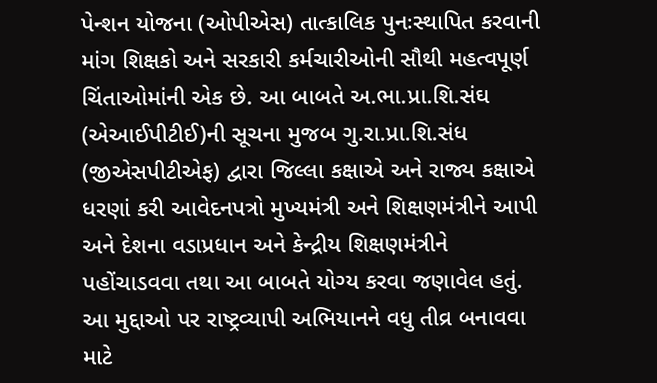પેન્શન યોજના (ઓપીએસ) તાત્કાલિક પુનઃસ્થાપિત કરવાની માંગ શિક્ષકો અને સરકારી કર્મચારીઓની સૌથી મહત્વપૂર્ણ ચિંતાઓમાંની એક છે. આ બાબતે અ.ભા.પ્રા.શિ.સંઘ (એઆઈપીટીઈ)ની સૂચના મુજબ ગુ.રા.પ્રા.શિ.સંધ (જીએસપીટીએફ) દ્વારા જિલ્લા કક્ષાએ અને રાજ્ય કક્ષાએ ધરણાં કરી આવેદનપત્રો મુખ્યમંત્રી અને શિક્ષણમંત્રીને આપી અને દેશના વડાપ્રધાન અને કેન્દ્રીય શિક્ષણમંત્રીને પહોંચાડવવા તથા આ બાબતે યોગ્ય કરવા જણાવેલ હતું.
આ મુદ્દાઓ પર રાષ્ટ્રવ્યાપી અભિયાનને વધુ તીવ્ર બનાવવા માટે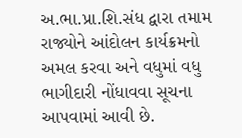અ.ભા.પ્રા.શિ.સંધ દ્વારા તમામ રાજ્યોને આંદોલન કાર્યક્રમનો અમલ કરવા અને વધુમાં વધુ ભાગીદારી નોંધાવવા સૂચના આપવામાં આવી છે.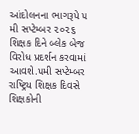આંદોલનના ભાગરૂપે ૫ મી સપ્ટેમ્બર ૨૦૨૬ શિક્ષક દિને બ્લેક બેજ વિરોધ પ્રદર્શન કરવામાં આવશે.૫મી સપ્ટેમ્બર રાષ્ટ્રિય શિક્ષક દિવસે શિક્ષકોની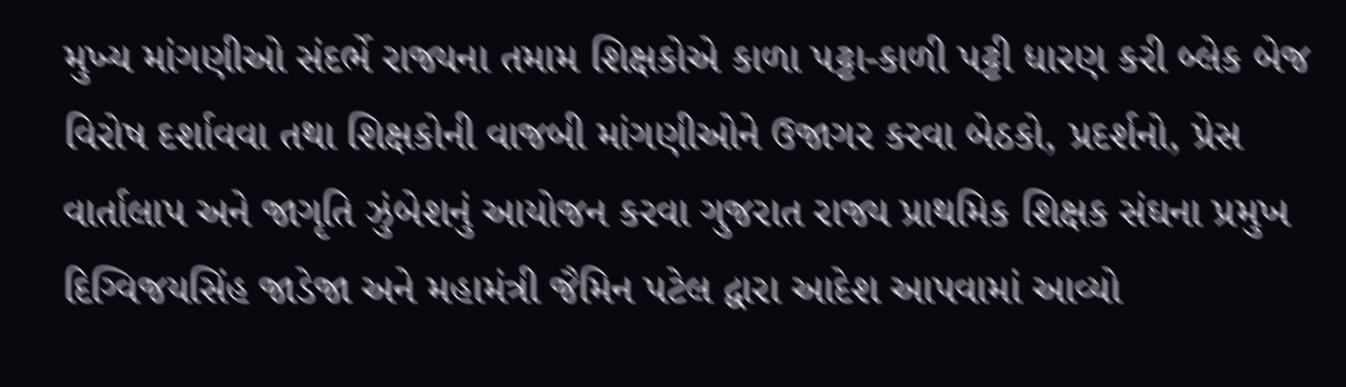મુખ્ય માંગણીઓ સંદર્ભે રાજ્યના તમામ શિક્ષકોએ કાળા પટ્ટા-કાળી પટ્ટી ધારણ કરી બ્લેક બેજ વિરોષ દર્શાવવા તથા શિક્ષકોની વાજબી માંગણીઓને ઉજાગર કરવા બેઠકો, પ્રદર્શનો, પ્રેસ વાર્તાલાપ અને જાગૃતિ ઝુંબેશનું આયોજન કરવા ગુજરાત રાજ્ય પ્રાથમિક શિક્ષક સંઘના પ્રમુખ દિગ્વિજયસિંહ જાડેજા અને મહામંત્રી જૈમિન પટેલ દ્વારા આદેશ આપવામાં આવ્યો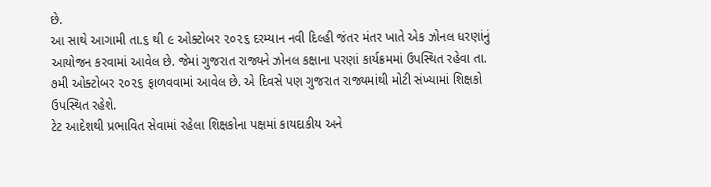છે.
આ સાથે આગામી તા.૬ થી ૯ ઓક્ટોબર ૨૦૨૬ દરમ્યાન નવી દિલ્હી જંતર મંતર ખાતે એક ઝોનલ ધરણાંનું આયોજન કરવામાં આવેલ છે. જેમાં ગુજરાત રાજ્યને ઝોનલ કક્ષાના પરણાં કાર્યક્રમમાં ઉપસ્થિત રહેવા તા. ૭મી ઓક્ટોબર ૨૦૨૬ ફાળવવામાં આવેલ છે. એ દિવસે પણ ગુજરાત રાજ્યમાંથી મોટી સંખ્યામાં શિક્ષકો ઉપસ્થિત રહેશે.
ટેટ આદેશથી પ્રભાવિત સેવામાં રહેલા શિક્ષકોના પક્ષમાં કાયદાકીય અને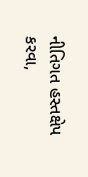નીતિગત હસ્તક્ષેપ કરવા,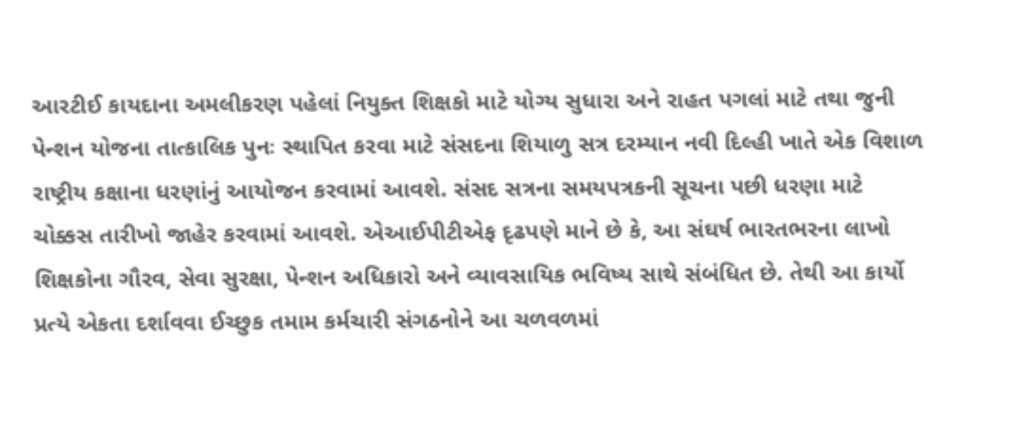આરટીઈ કાયદાના અમલીકરણ પહેલાં નિયુક્ત શિક્ષકો માટે યોગ્ય સુધારા અને રાહત પગલાં માટે તથા જુની પેન્શન યોજના તાત્કાલિક પુનઃ સ્થાપિત કરવા માટે સંસદના શિયાળુ સત્ર દરમ્યાન નવી દિલ્હી ખાતે એક વિશાળ રાષ્ટ્રીય કક્ષાના ધરણાંનું આયોજન કરવામાં આવશે. સંસદ સત્રના સમયપત્રકની સૂચના પછી ધરણા માટે ચોક્કસ તારીખો જાહેર કરવામાં આવશે. એઆઈપીટીએફ દૃઢપણે માને છે કે, આ સંઘર્ષ ભારતભરના લાખો શિક્ષકોના ગૌરવ, સેવા સુરક્ષા, પેન્શન અધિકારો અને વ્યાવસાયિક ભવિષ્ય સાથે સંબંધિત છે. તેથી આ કાર્યો પ્રત્યે એકતા દર્શાવવા ઈચ્છુક તમામ કર્મચારી સંગઠનોને આ ચળવળમાં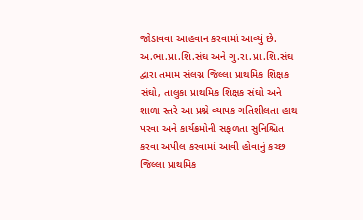જોડાવવા આહવાન કરવામાં આવ્યું છે.
અ.ભા.પ્રા.શિ.સંઘ અને ગુ.રા.પ્રા.શિ.સંઘ દ્વારા તમામ સંલગ્ન જિલ્લા પ્રાથમિક શિક્ષક સંઘો, તાલુકા પ્રાથમિક શિક્ષક સંઘો અને શાળા સ્તરે આ પ્રશ્ને વ્યાપક ગતિશીલતા હાથ પરવા અને કાર્યક્રમોની સફળતા સુનિશ્ચિત કરવા અપીલ કરવામાં આવી હોવાનું કચ્છ જિલ્લા પ્રાથમિક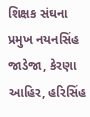શિક્ષક સંઘના પ્રમુખ નયનસિંહ જાડેજા, કેરણા આહિર, હરિસિંહ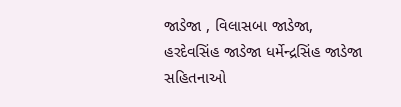જાડેજા , વિલાસબા જાડેજા, હરદેવસિંહ જાડેજા ધર્મેન્દ્રસિંહ જાડેજા સહિતનાઓ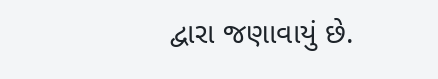દ્વારા જણાવાયું છે.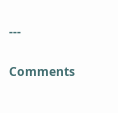---

Comments